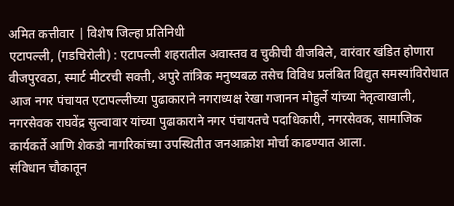अमित कत्तीवार | विशेष जिल्हा प्रतिनिधी
एटापल्ली, (गडचिरोली) : एटापल्ली शहरातील अवास्तव व चुकीची वीजबिले, वारंवार खंडित होणारा वीजपुरवठा, स्मार्ट मीटरची सक्ती, अपुरे तांत्रिक मनुष्यबळ तसेच विविध प्रलंबित विद्युत समस्यांविरोधात आज नगर पंचायत एटापल्लीच्या पुढाकाराने नगराध्यक्ष रेखा गजानन मोहुर्ले यांच्या नेतृत्वाखाली, नगरसेवक राघवेंद्र सुल्वावार यांच्या पुढाकाराने नगर पंचायतचे पदाधिकारी, नगरसेवक, सामाजिक कार्यकर्ते आणि शेकडो नागरिकांच्या उपस्थितीत जनआक्रोश मोर्चा काढण्यात आला.
संविधान चौकातून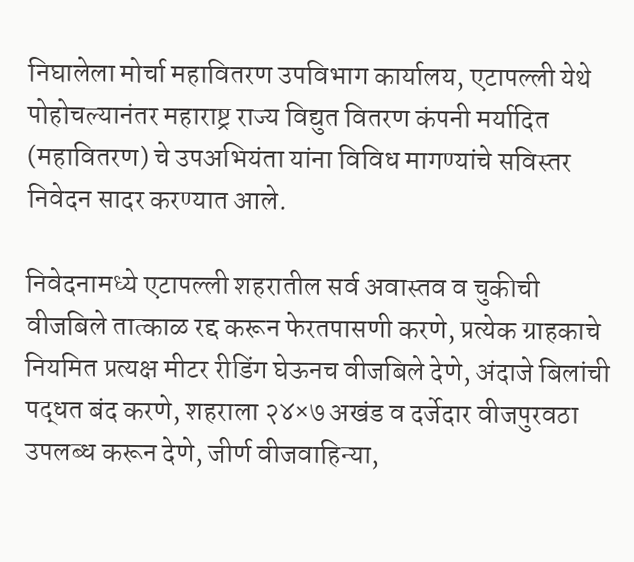निघालेला मोर्चा महावितरण उपविभाग कार्यालय, एटापल्ली येथे पोहोचल्यानंतर महाराष्ट्र राज्य विद्युत वितरण कंपनी मर्यादित (महावितरण) चे उपअभियंता यांना विविध मागण्यांचे सविस्तर निवेदन सादर करण्यात आले.

निवेदनामध्ये एटापल्ली शहरातील सर्व अवास्तव व चुकीची वीजबिले तात्काळ रद्द करून फेरतपासणी करणे, प्रत्येक ग्राहकाचे नियमित प्रत्यक्ष मीटर रीडिंग घेऊनच वीजबिले देणे, अंदाजे बिलांची पद्धत बंद करणे, शहराला २४×७ अखंड व दर्जेदार वीजपुरवठा उपलब्ध करून देणे, जीर्ण वीजवाहिन्या,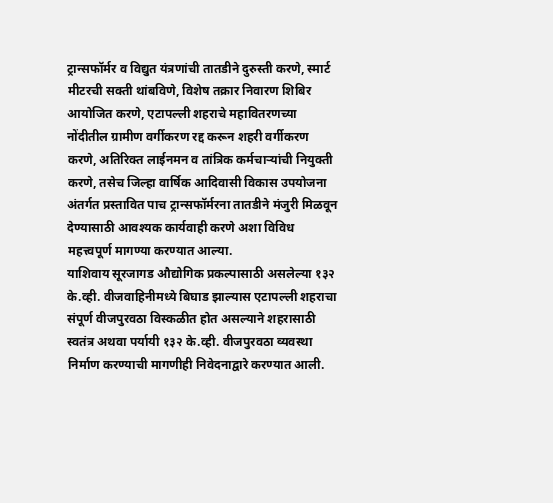ट्रान्सफॉर्मर व विद्युत यंत्रणांची तातडीने दुरुस्ती करणे, स्मार्ट मीटरची सक्ती थांबविणे, विशेष तक्रार निवारण शिबिर आयोजित करणे, एटापल्ली शहराचे महावितरणच्या नोंदीतील ग्रामीण वर्गीकरण रद्द करून शहरी वर्गीकरण करणे, अतिरिक्त लाईनमन व तांत्रिक कर्मचाऱ्यांची नियुक्ती करणे, तसेच जिल्हा वार्षिक आदिवासी विकास उपयोजना अंतर्गत प्रस्तावित पाच ट्रान्सफॉर्मरना तातडीने मंजुरी मिळवून देण्यासाठी आवश्यक कार्यवाही करणे अशा विविध महत्त्वपूर्ण मागण्या करण्यात आल्या.
याशिवाय सूरजागड औद्योगिक प्रकल्पासाठी असलेल्या १३२ के.व्ही. वीजवाहिनीमध्ये बिघाड झाल्यास एटापल्ली शहराचा संपूर्ण वीजपुरवठा विस्कळीत होत असल्याने शहरासाठी स्वतंत्र अथवा पर्यायी १३२ के.व्ही. वीजपुरवठा व्यवस्था निर्माण करण्याची मागणीही निवेदनाद्वारे करण्यात आली.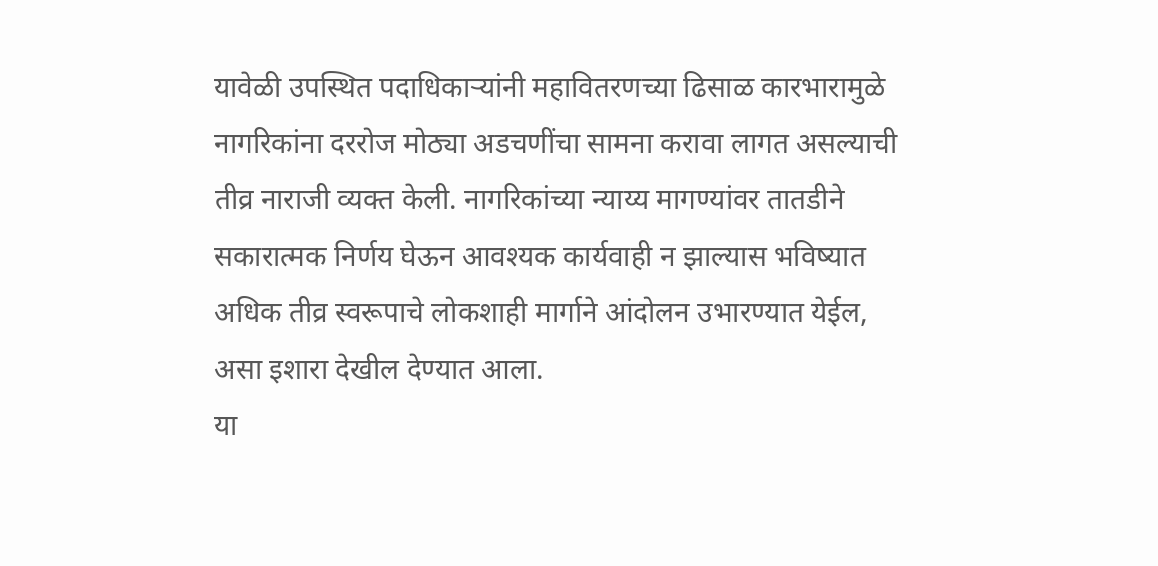यावेळी उपस्थित पदाधिकाऱ्यांनी महावितरणच्या ढिसाळ कारभारामुळे नागरिकांना दररोज मोठ्या अडचणींचा सामना करावा लागत असल्याची तीव्र नाराजी व्यक्त केली. नागरिकांच्या न्याय्य मागण्यांवर तातडीने सकारात्मक निर्णय घेऊन आवश्यक कार्यवाही न झाल्यास भविष्यात अधिक तीव्र स्वरूपाचे लोकशाही मार्गाने आंदोलन उभारण्यात येईल, असा इशारा देखील देण्यात आला.
या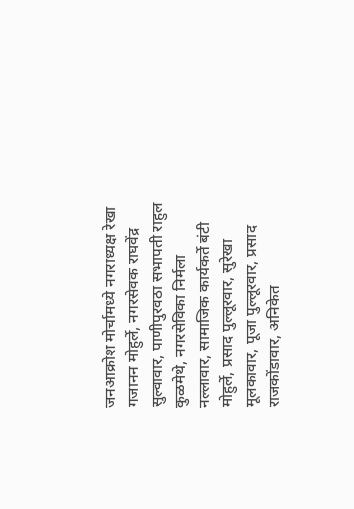जनआक्रोश मोर्चामध्ये नगराध्यक्ष रेखा गजानन मोहुर्ले, नगरसेवक राघवेंद्र सुल्वावार, पाणीपुरवठा सभापती राहुल कुळमेथे, नगरसेविका निर्मला नल्लावार, सामाजिक कार्यकर्ते बंटी मोहुर्ले, प्रसाद पुल्लूरवार, सुरेखा मूलकावार, पूजा पुल्लूरवार, प्रसाद राजकोंडावार, अनिकेत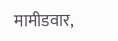मामीडवार,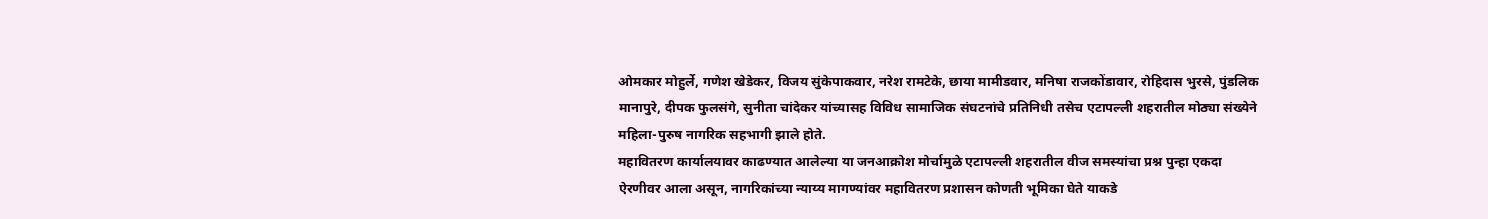ओमकार मोहुर्ले, गणेश खेडेकर, विजय सुंकेपाकवार, नरेश रामटेके, छाया मामीडवार, मनिषा राजकोंडावार, रोहिदास भुरसे, पुंडलिक मानापुरे, दीपक फुलसंगे, सुनीता चांदेकर यांच्यासह विविध सामाजिक संघटनांचे प्रतिनिधी तसेच एटापल्ली शहरातील मोठ्या संख्येने महिला-पुरुष नागरिक सहभागी झाले होते.
महावितरण कार्यालयावर काढण्यात आलेल्या या जनआक्रोश मोर्चामुळे एटापल्ली शहरातील वीज समस्यांचा प्रश्न पुन्हा एकदा ऐरणीवर आला असून, नागरिकांच्या न्याय्य मागण्यांवर महावितरण प्रशासन कोणती भूमिका घेते याकडे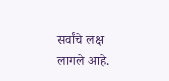सर्वांचे लक्ष लागले आहे.